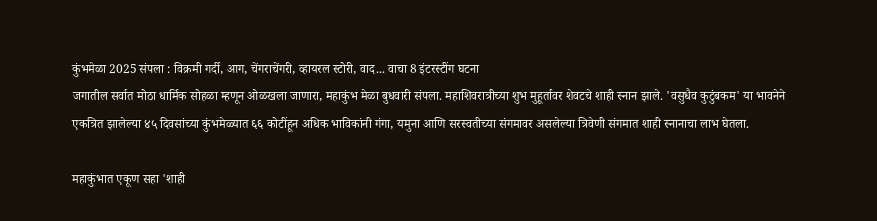कुंभमेळा 2025 संपला : विक्रमी गर्दी, आग, चेंगराचेंगरी, व्हायरल स्टोरी, वाद... वाचा 8 इंटरस्टींग घटना
जगातील सर्वात मोठा धार्मिक सोहळा म्हणून ओळखला जाणारा, महाकुंभ मेळा बुधवारी संपला. महाशिवरात्रीच्या शुभ मुहूर्तावर शेवटचे शाही स्नान झाले. 'वसुधैव कुटुंबकम' या भावनेने एकत्रित झालेल्या ४५ दिवसांच्या कुंभमेळ्यात ६६ कोटींहून अधिक भाविकांनी गंगा, यमुना आणि सरस्वतीच्या संगमावर असलेल्या त्रिवेणी संगमात शाही स्नानाचा लाभ घेतला.

महाकुंभात एकूण सहा 'शाही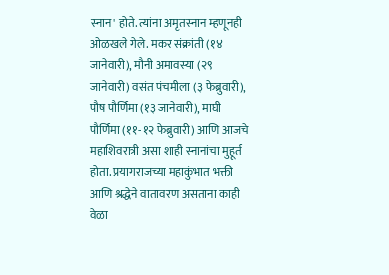स्नान' होते. त्यांना अमृतस्नान म्हणूनही ओळखले गेले. मकर संक्रांती (१४ जानेवारी), मौनी अमावस्या (२९ जानेवारी) वसंत पंचमीला (३ फेब्रुवारी), पौष पौर्णिमा (१३ जानेवारी), माघी पौर्णिमा (११-१२ फेब्रुवारी) आणि आजचे महाशिवरात्री असा शाही स्नानांचा मुहूर्त होता. प्रयागराजच्या महाकुंभात भक्ती आणि श्रद्धेने वातावरण असताना काही वेळा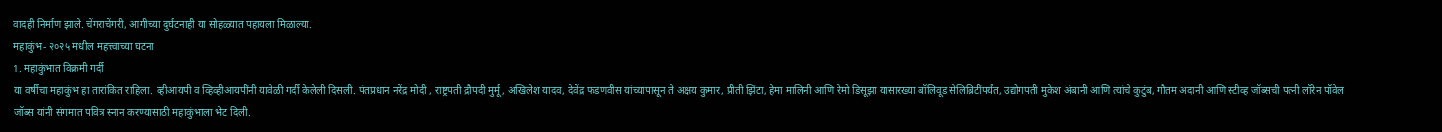वादही निर्माण झाले. चेंगराचेंगरी, आगीच्या दुर्घटनाही या सोहळ्यात पहायला मिळाल्या.
महाकुंभ- २०२५ मधील महत्त्वाच्या घटना
1. महाकुंभात विक्रमी गर्दी
या वर्षीचा महाकुंभ हा तारांकित राहिला. व्हीआयपी व व्हिव्हीआयपींनी यावेळी गर्दी केलेली दिसली. पंतप्रधान नरेंद्र मोदी , राष्ट्रपती द्रौपदी मुर्मू, अखिलेश यादव, देवेंद्र फडणवीस यांच्यापासून ते अक्षय कुमार, प्रीती झिंटा, हेमा मालिनी आणि रेमो डिसूझा यासारख्या बॉलिवूड सेलिब्रिटींपर्यंत, उद्योगपती मुकेश अंबानी आणि त्यांचे कुटुंब, गौतम अदानी आणि स्टीव्ह जॉब्सची पत्नी लॉरेन पॉवेल जॉब्स यांनी संगमात पवित्र स्नान करण्यासाठी महाकुंभाला भेट दिली.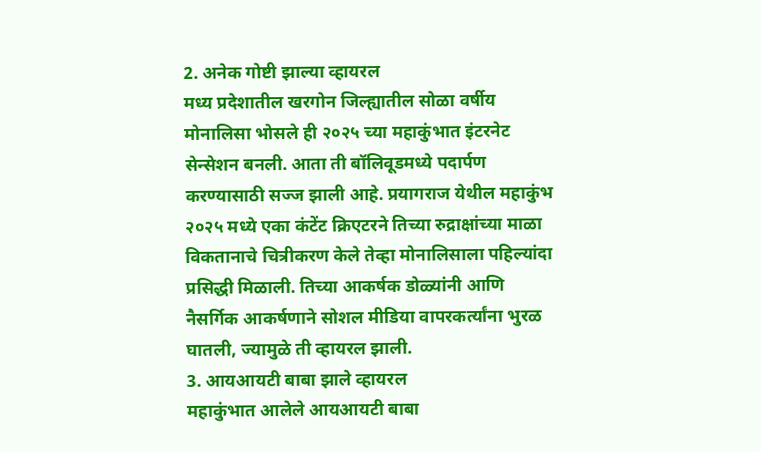2. अनेक गोष्टी झाल्या व्हायरल
मध्य प्रदेशातील खरगोन जिल्ह्यातील सोळा वर्षीय मोनालिसा भोसले ही २०२५ च्या महाकुंभात इंटरनेट सेन्सेशन बनली. आता ती बॉलिवूडमध्ये पदार्पण करण्यासाठी सज्ज झाली आहे. प्रयागराज येथील महाकुंभ २०२५ मध्ये एका कंटेंट क्रिएटरने तिच्या रुद्राक्षांच्या माळा विकतानाचे चित्रीकरण केले तेव्हा मोनालिसाला पहिल्यांदा प्रसिद्धी मिळाली. तिच्या आकर्षक डोळ्यांनी आणि नैसर्गिक आकर्षणाने सोशल मीडिया वापरकर्त्यांना भुरळ घातली, ज्यामुळे ती व्हायरल झाली.
3. आयआयटी बाबा झाले व्हायरल
महाकुंभात आलेले आयआयटी बाबा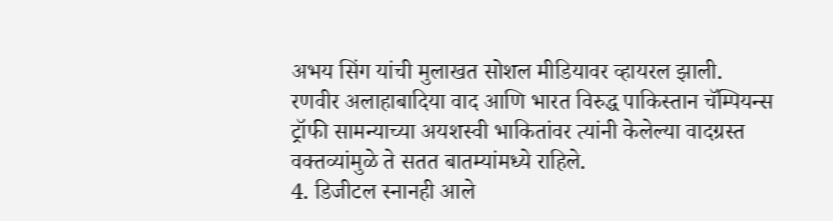अभय सिंग यांची मुलाखत सोशल मीडियावर व्हायरल झाली. रणवीर अलाहाबादिया वाद आणि भारत विरुद्ध पाकिस्तान चॅम्पियन्स ट्रॉफी सामन्याच्या अयशस्वी भाकितांवर त्यांनी केलेल्या वादग्रस्त वक्तव्यांमुळे ते सतत बातम्यांमध्ये राहिले.
4. डिजीटल स्नानही आले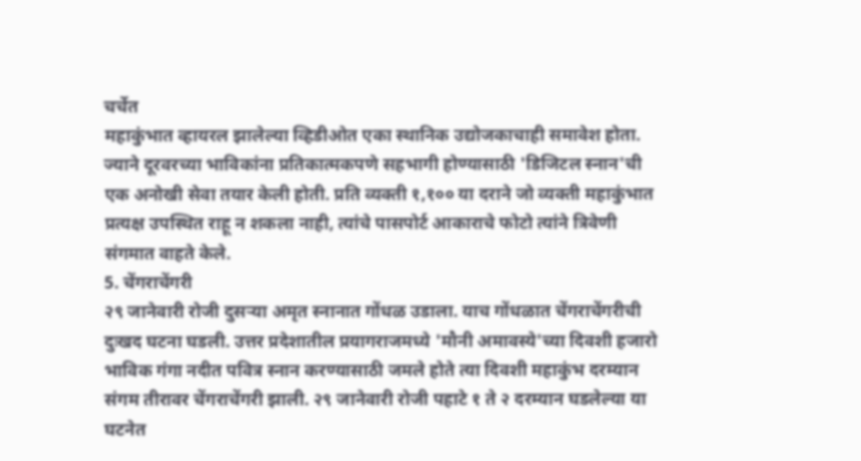चर्चेत
महाकुंभात व्हायरल झालेल्या व्हिडीओत एका स्थानिक उद्योजकाचाही समावेश होता. ज्याने दूरवरच्या भाविकांना प्रतिकात्मकपणे सहभागी होण्यासाठी 'डिजिटल स्नान'ची एक अनोखी सेवा तयार केली होती. प्रति व्यक्ती १,१०० या दराने जो व्यक्ती महाकुंभात प्रत्यक्ष उपस्थित राहू न शकला नाही, त्यांचे पासपोर्ट आकाराचे फोटो त्यांने त्रिवेणी संगमात वाहते केले.
5. चेंगराचेंगरी
२९ जानेवारी रोजी दुसऱ्या अमृत स्नानात गोंधळ उडाला. याच गोंधळात चेंगराचेंगरीची दुःखद घटना घडली. उत्तर प्रदेशातील प्रयागराजमध्ये 'मौनी अमावस्ये'च्या दिवशी हजारो भाविक गंगा नदीत पवित्र स्नान करण्यासाठी जमले होते त्या दिवशी महाकुंभ दरम्यान संगम तीरावर चेंगराचेंगरी झाली. २९ जानेवारी रोजी पहाटे १ ते २ दरम्यान घडलेल्या या घटनेत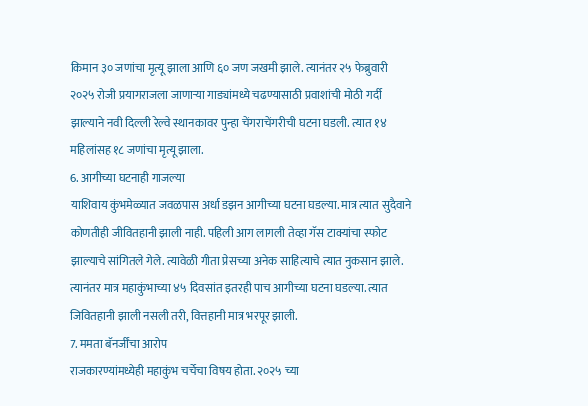किमान ३० जणांचा मृत्यू झाला आणि ६० जण जखमी झाले. त्यानंतर २५ फेब्रुवारी २०२५ रोजी प्रयागराजला जाणाऱ्या गाड्यांमध्ये चढण्यासाठी प्रवाशांची मोठी गर्दी झाल्याने नवी दिल्ली रेल्वे स्थानकावर पुन्हा चेंगराचेंगरीची घटना घडली. त्यात १४ महिलांसह १८ जणांचा मृत्यू झाला.
6. आगीच्या घटनाही गाजल्या
याशिवाय कुंभमेळ्यात जवळपास अर्धा डझन आगीच्या घटना घडल्या. मात्र त्यात सुदैवाने कोणतीही जीवितहानी झाली नाही. पहिली आग लागली तेव्हा गॅस टाक्यांचा स्फोट झाल्याचे सांगितले गेले. त्यावेळी गीता प्रेसच्या अनेक साहित्याचे त्यात नुकसान झाले. त्यानंतर मात्र महाकुंभाच्या ४५ दिवसांत इतरही पाच आगीच्या घटना घडल्या. त्यात जिवितहानी झाली नसली तरी, वित्तहानी मात्र भरपूर झाली.
7. ममता बॅनर्जींचा आरोप
राजकारण्यांमध्येही महाकुंभ चर्चेचा विषय होता. २०२५ च्या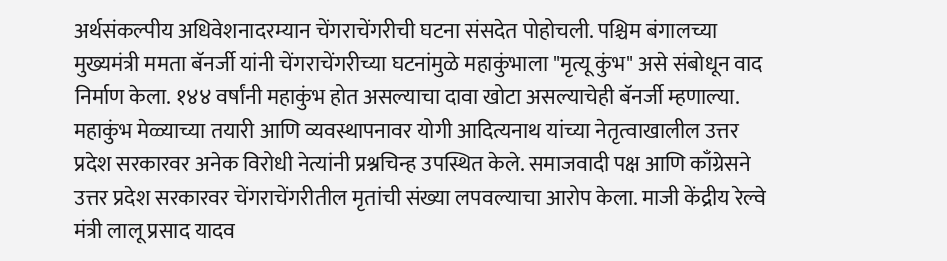अर्थसंकल्पीय अधिवेशनादरम्यान चेंगराचेंगरीची घटना संसदेत पोहोचली. पश्चिम बंगालच्या मुख्यमंत्री ममता बॅनर्जी यांनी चेंगराचेंगरीच्या घटनांमुळे महाकुंभाला "मृत्यू कुंभ" असे संबोधून वाद निर्माण केला. १४४ वर्षांनी महाकुंभ होत असल्याचा दावा खोटा असल्याचेही बॅनर्जी म्हणाल्या. महाकुंभ मेळ्याच्या तयारी आणि व्यवस्थापनावर योगी आदित्यनाथ यांच्या नेतृत्वाखालील उत्तर प्रदेश सरकारवर अनेक विरोधी नेत्यांनी प्रश्नचिन्ह उपस्थित केले. समाजवादी पक्ष आणि काँग्रेसने उत्तर प्रदेश सरकारवर चेंगराचेंगरीतील मृतांची संख्या लपवल्याचा आरोप केला. माजी केंद्रीय रेल्वे मंत्री लालू प्रसाद यादव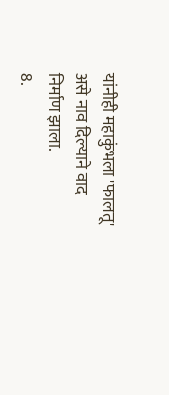यांनीही महाकुंभला 'फालतू' असे नाव दिल्याने वाद निर्माण झाला.
8.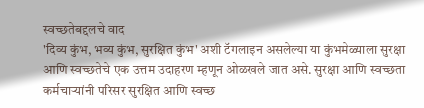स्वच्छतेबद्दलचे वाद
'दिव्य कुंभ, भव्य कुंभ, सुरक्षित कुंभ' अशी टॅगलाइन असलेल्या या कुंभमेळ्याला सुरक्षा आणि स्वच्छतेचे एक उत्तम उदाहरण म्हणून ओळखले जात असे. सुरक्षा आणि स्वच्छता कर्मचाऱ्यांनी परिसर सुरक्षित आणि स्वच्छ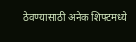ठेवण्यासाठी अनेक शिफ्टमध्ये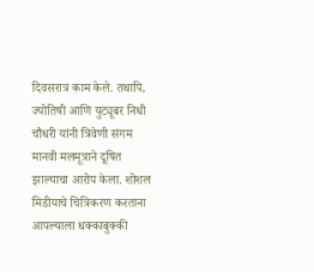दिवसरात्र काम केले. तथापि, ज्योतिषी आणि युट्यूबर निधी चौधरी यांनी त्रिवेणी संगम मानवी मलमूत्राने दूषित झाल्याचा आरोप केला. शोशल मिडीयाचे चित्रिकरण करताना आपल्याला धक्काबुक्की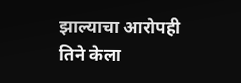झाल्याचा आरोपही तिने केला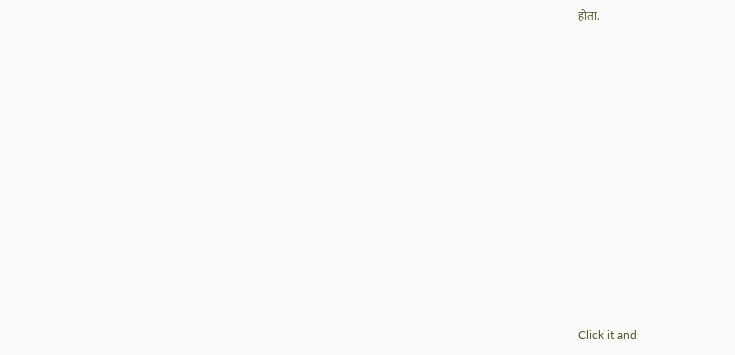होता.












Click it and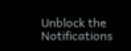Unblock the Notifications